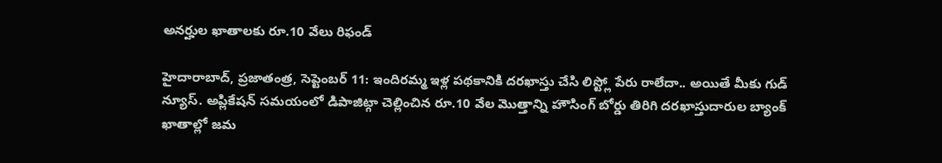అనర్హుల ఖాతాలకు రూ.10 వేలు రిఫండ్

హైదారాబాద్, ప్రజాతంత్ర, సెప్టెంబర్ 11: ఇందిరమ్మ ఇళ్ల పథకానికి దరఖాస్తు చేసి లిస్ట్లో పేరు రాలేదా.. అయితే మీకు గుడ్ న్యూస్. అప్లికేషన్ సమయంలో డిపాజిట్గా చెల్లించిన రూ.10 వేల మొత్తాన్ని హౌసింగ్ బోర్డు తిరిగి దరఖాస్తుదారుల బ్యాంక్ ఖాతాల్లో జమ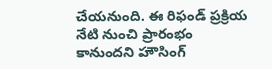చేయనుంది. ఈ రిఫండ్ ప్రక్రియ నేటి నుంచి ప్రారంభం కానుందని హౌసింగ్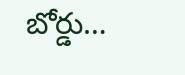బోర్డు…